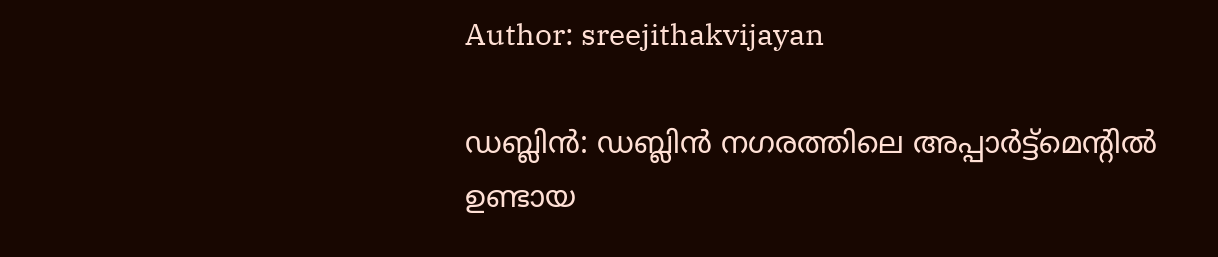Author: sreejithakvijayan

ഡബ്ലിൻ: ഡബ്ലിൻ നഗരത്തിലെ അപ്പാർട്ട്മെന്റിൽ ഉണ്ടായ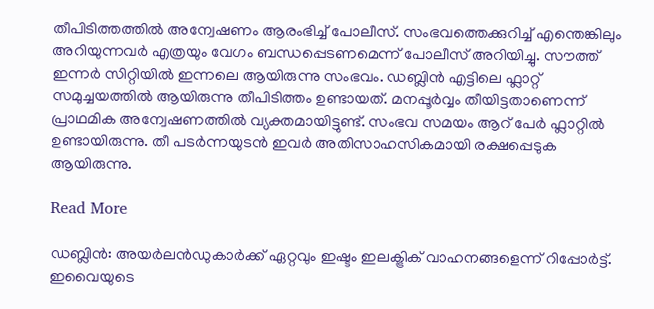തീപിടിത്തത്തിൽ അന്വേഷണം ആരംഭിച്ച് പോലീസ്. സംഭവത്തെക്കുറിച്ച് എന്തെങ്കിലും അറിയുന്നവർ എത്രയും വേഗം ബന്ധപ്പെടണമെന്ന് പോലീസ് അറിയിച്ചു. സൗത്ത് ഇന്നർ സിറ്റിയിൽ ഇന്നലെ ആയിരുന്നു സംഭവം. ഡബ്ലിൻ എട്ടിലെ ഫ്ലാറ്റ് സമുച്ചയത്തിൽ ആയിരുന്നു തീപിടിത്തം ഉണ്ടായത്. മനപ്പൂർവ്വം തീയിട്ടതാണെന്ന്  പ്രാഥമിക അന്വേഷണത്തിൽ വ്യക്തമായിട്ടുണ്ട്. സംഭവ സമയം ആറ് പേർ ഫ്ലാറ്റിൽ ഉണ്ടായിരുന്നു. തീ പടർന്നയുടൻ ഇവർ അതിസാഹസികമായി രക്ഷപ്പെടുക ആയിരുന്നു.

Read More

ഡബ്ലിൻ: അയർലൻഡുകാർക്ക് ഏറ്റവും ഇഷ്ടം ഇലക്ട്രിക് വാഹനങ്ങളെന്ന് റിപ്പോർട്ട്. ഇവൈയുടെ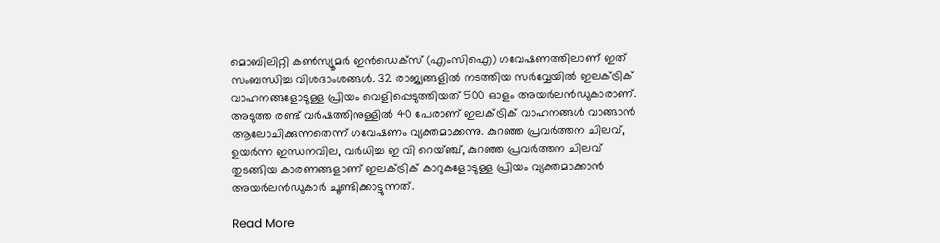മൊബിലിറ്റി കൺസ്യൂമർ ഇൻഡെക്‌സ് (എംസിഐ) ഗവേഷണത്തിലാണ് ഇത് സംബന്ധിച്ച വിശദാംശങ്ങൾ. 32 രാജ്യങ്ങളിൽ നടത്തിയ സർവ്വേയിൽ ഇലക്ട്രിക് വാഹനങ്ങളോടുള്ള പ്രിയം വെളിപ്പെടുത്തിയത് 500 ഓളം അയർലൻഡുകാരാണ്. അടുത്ത രണ്ട് വർഷത്തിനുള്ളിൽ 40 പേരാണ് ഇലക്ട്രിക് വാഹനങ്ങൾ വാങ്ങാൻ ആലോചിക്കുന്നതെന്ന് ഗവേഷണം വ്യക്തമാക്കന്നു. കുറഞ്ഞ പ്രവർത്തന ചിലവ്, ഉയർന്ന ഇന്ധനവില, വർധിച്ച ഇ വി റെയ്ഞ്ച്, കുറഞ്ഞ പ്രവർത്തന ചിലവ് തുടങ്ങിയ കാരണങ്ങളാണ് ഇലക്ട്രിക് കാറുകളോടുള്ള പ്രിയം വ്യക്തമാക്കാൻ അയർലൻഡുകാർ ചൂണ്ടിക്കാട്ടുന്നത്.

Read More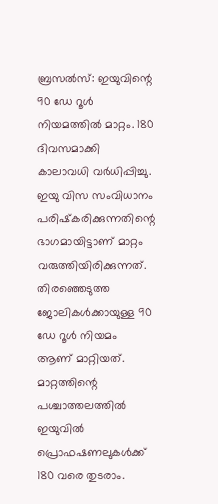ബ്രസൽസ്: ഇയുവിന്റെ 90 ഡേ റൂൾ നിയമത്തിൽ മാറ്റം. 180 ദിവസമാക്കി കാലാവധി വർധിപ്പിച്ചു. ഇയു വിസ സംവിധാനം പരിഷ്‌കരിക്കുന്നതിന്റെ ഭാഗമായിട്ടാണ് മാറ്റം വരുത്തിയിരിക്കുന്നത്. തിരഞ്ഞെടുത്ത ജോലികൾക്കായുള്ള 90 ഡേ റൂൾ നിയമം ആണ് മാറ്റിയത്. മാറ്റത്തിന്റെ പശ്ചാത്തലത്തിൽ ഇയുവിൽ പ്രൊഫഷണലുകൾക്ക് 180 വരെ തുടരാം.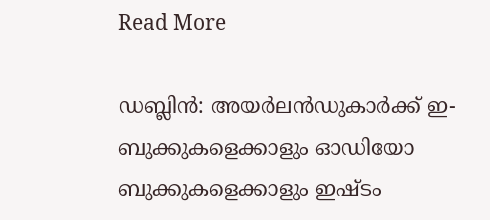Read More

ഡബ്ലിൻ: അയർലൻഡുകാർക്ക് ഇ- ബുക്കുകളെക്കാളും ഓഡിയോ ബുക്കുകളെക്കാളും ഇഷ്ടം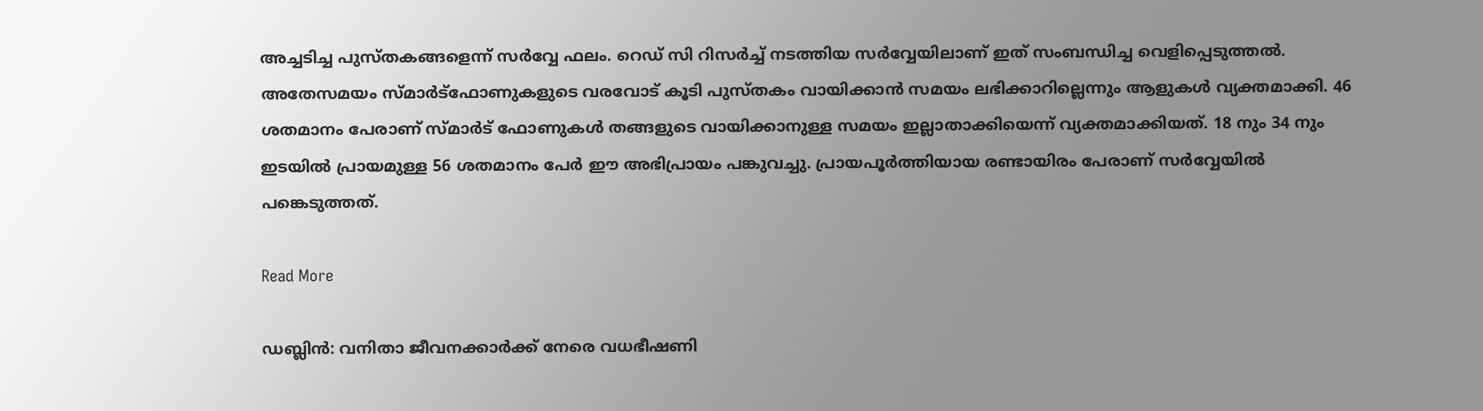അച്ചടിച്ച പുസ്തകങ്ങളെന്ന് സർവ്വേ ഫലം. റെഡ് സി റിസർച്ച് നടത്തിയ സർവ്വേയിലാണ് ഇത് സംബന്ധിച്ച വെളിപ്പെടുത്തൽ. അതേസമയം സ്മാർട്‌ഫോണുകളുടെ വരവോട് കൂടി പുസ്തകം വായിക്കാൻ സമയം ലഭിക്കാറില്ലെന്നും ആളുകൾ വ്യക്തമാക്കി. 46 ശതമാനം പേരാണ് സ്മാർട് ഫോണുകൾ തങ്ങളുടെ വായിക്കാനുള്ള സമയം ഇല്ലാതാക്കിയെന്ന് വ്യക്തമാക്കിയത്. 18 നും 34 നും ഇടയിൽ പ്രായമുള്ള 56 ശതമാനം പേർ ഈ അഭിപ്രായം പങ്കുവച്ചു. പ്രായപൂർത്തിയായ രണ്ടായിരം പേരാണ് സർവ്വേയിൽ പങ്കെടുത്തത്.

Read More

ഡബ്ലിൻ: വനിതാ ജീവനക്കാർക്ക് നേരെ വധഭീഷണി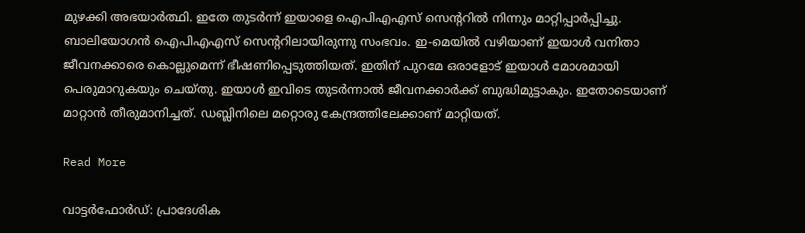മുഴക്കി അഭയാർത്ഥി. ഇതേ തുടർന്ന് ഇയാളെ ഐപിഎഎസ് സെന്ററിൽ നിന്നും മാറ്റിപ്പാർപ്പിച്ചു. ബാലിയോഗൻ ഐപിഎഎസ് സെന്ററിലായിരുന്നു സംഭവം. ഇ-മെയിൽ വഴിയാണ് ഇയാൾ വനിതാ ജീവനക്കാരെ കൊല്ലുമെന്ന് ഭീഷണിപ്പെടുത്തിയത്. ഇതിന് പുറമേ ഒരാളോട് ഇയാൾ മോശമായി പെരുമാറുകയും ചെയ്തു. ഇയാൾ ഇവിടെ തുടർന്നാൽ ജീവനക്കാർക്ക് ബുദ്ധിമുട്ടാകും. ഇതോടെയാണ് മാറ്റാൻ തീരുമാനിച്ചത്. ഡബ്ലിനിലെ മറ്റൊരു കേന്ദ്രത്തിലേക്കാണ് മാറ്റിയത്.

Read More

വാട്ടർഫോർഡ്: പ്രാദേശിക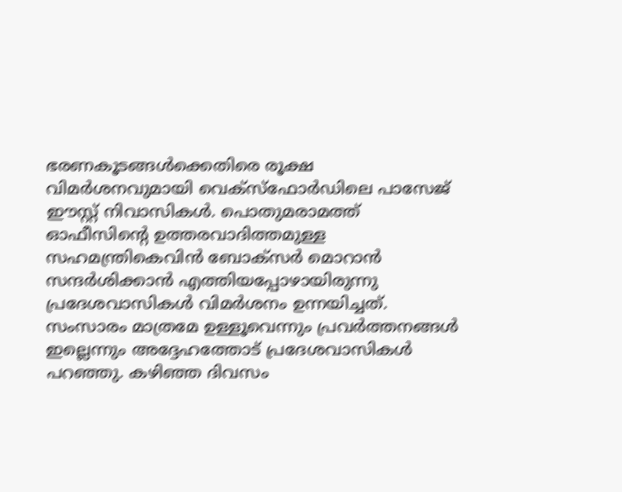ഭരണകൂടങ്ങൾക്കെതിരെ രൂക്ഷ വിമർശനവുമായി വെക്‌സ്‌ഫോർഡിലെ പാസേജ് ഈസ്റ്റ് നിവാസികൾ. പൊതുമരാമത്ത് ഓഫീസിന്റെ ഉത്തരവാദിത്തമുള്ള സഹമന്ത്രികെവിൻ ബോക്സർ മൊറാൻ സന്ദർശിക്കാൻ എത്തിയപ്പോഴായിരുന്നു പ്രദേശവാസികൾ വിമർശനം ഉന്നയിച്ചത്. സംസാരം മാത്രമേ ഉള്ളൂവെന്നും പ്രവർത്തനങ്ങൾ ഇല്ലെന്നും അദ്ദേഹത്തോട് പ്രദേശവാസികൾ പറഞ്ഞു. കഴിഞ്ഞ ദിവസം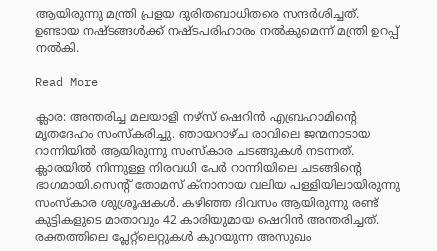ആയിരുന്നു മന്ത്രി പ്രളയ ദുരിതബാധിതരെ സന്ദർശിച്ചത്. ഉണ്ടായ നഷ്ടങ്ങൾക്ക് നഷ്ടപരിഹാരം നൽകുമെന്ന് മന്ത്രി ഉറപ്പ് നൽകി.

Read More

ക്ലാര: അന്തരിച്ച മലയാളി നഴ്‌സ് ഷെറിൻ എബ്രഹാമിന്റെ മൃതദേഹം സംസ്‌കരിച്ചു. ഞായറാഴ്ച രാവിലെ ജന്മനാടായ റാന്നിയിൽ ആയിരുന്നു സംസ്‌കാര ചടങ്ങുകൾ നടന്നത്. ക്ലാരയിൽ നിന്നുള്ള നിരവധി പേർ റാന്നിയിലെ ചടങ്ങിന്റെ ഭാഗമായി.സെന്റ് തോമസ് ക്നാനായ വലിയ പള്ളിയിലായിരുന്നു സംസ്കാര ശുശ്രൂഷകൾ. കഴിഞ്ഞ ദിവസം ആയിരുന്നു രണ്ട് കുട്ടികളുടെ മാതാവും 42 കാരിയുമായ ഷെറിൻ അന്തരിച്ചത്. രക്തത്തിലെ പ്ലേറ്റ്‌ലെറ്റുകൾ കുറയുന്ന അസുഖം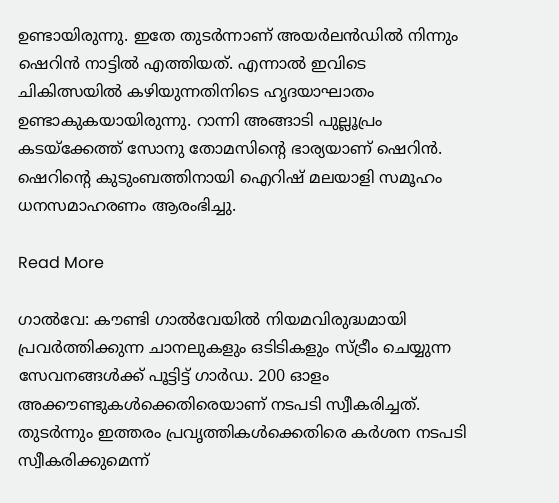ഉണ്ടായിരുന്നു. ഇതേ തുടർന്നാണ് അയർലൻഡിൽ നിന്നും ഷെറിൻ നാട്ടിൽ എത്തിയത്. എന്നാൽ ഇവിടെ ചികിത്സയിൽ കഴിയുന്നതിനിടെ ഹൃദയാഘാതം ഉണ്ടാകുകയായിരുന്നു. റാന്നി അങ്ങാടി പുല്ലൂപ്രം കടയ്‌ക്കേത്ത് സോനു തോമസിന്റെ ഭാര്യയാണ് ഷെറിൻ. ഷെറിന്റെ കുടുംബത്തിനായി ഐറിഷ് മലയാളി സമൂഹം ധനസമാഹരണം ആരംഭിച്ചു.

Read More

ഗാൽവേ: കൗണ്ടി ഗാൽവേയിൽ നിയമവിരുദ്ധമായി പ്രവർത്തിക്കുന്ന ചാനലുകളും ഒടിടികളും സ്ട്രീം ചെയ്യുന്ന സേവനങ്ങൾക്ക് പൂട്ടിട്ട് ഗാർഡ. 200 ഓളം അക്കൗണ്ടുകൾക്കെതിരെയാണ് നടപടി സ്വീകരിച്ചത്. തുടർന്നും ഇത്തരം പ്രവൃത്തികൾക്കെതിരെ കർശന നടപടി സ്വീകരിക്കുമെന്ന്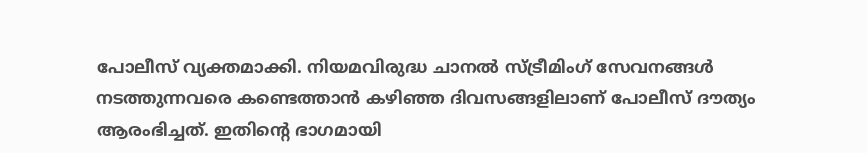പോലീസ് വ്യക്തമാക്കി. നിയമവിരുദ്ധ ചാനൽ സ്ട്രീമിംഗ് സേവനങ്ങൾ നടത്തുന്നവരെ കണ്ടെത്താൻ കഴിഞ്ഞ ദിവസങ്ങളിലാണ് പോലീസ് ദൗത്യം ആരംഭിച്ചത്. ഇതിന്റെ ഭാഗമായി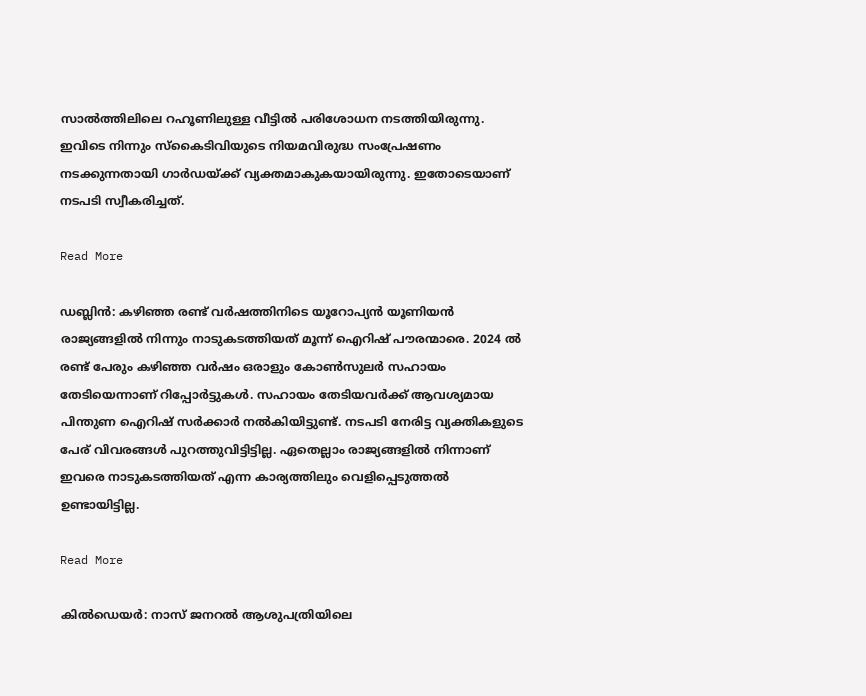സാൽത്തിലിലെ റഹൂണിലുള്ള വീട്ടിൽ പരിശോധന നടത്തിയിരുന്നു. ഇവിടെ നിന്നും സ്‌കൈടിവിയുടെ നിയമവിരുദ്ധ സംപ്രേഷണം നടക്കുന്നതായി ഗാർഡയ്ക്ക് വ്യക്തമാകുകയായിരുന്നു. ഇതോടെയാണ് നടപടി സ്വീകരിച്ചത്.

Read More

ഡബ്ലിൻ: കഴിഞ്ഞ രണ്ട് വർഷത്തിനിടെ യൂറോപ്യൻ യൂണിയൻ രാജ്യങ്ങളിൽ നിന്നും നാടുകടത്തിയത് മൂന്ന് ഐറിഷ് പൗരന്മാരെ. 2024 ൽ രണ്ട് പേരും കഴിഞ്ഞ വർഷം ഒരാളും കോൺസുലർ സഹായം തേടിയെന്നാണ് റിപ്പോർട്ടുകൾ. സഹായം തേടിയവർക്ക് ആവശ്യമായ പിന്തുണ ഐറിഷ് സർക്കാർ നൽകിയിട്ടുണ്ട്. നടപടി നേരിട്ട വ്യക്തികളുടെ പേര് വിവരങ്ങൾ പുറത്തുവിട്ടിട്ടില്ല. ഏതെല്ലാം രാജ്യങ്ങളിൽ നിന്നാണ് ഇവരെ നാടുകടത്തിയത് എന്ന കാര്യത്തിലും വെളിപ്പെടുത്തൽ ഉണ്ടായിട്ടില്ല.

Read More

കിൽഡെയർ: നാസ് ജനറൽ ആശുപത്രിയിലെ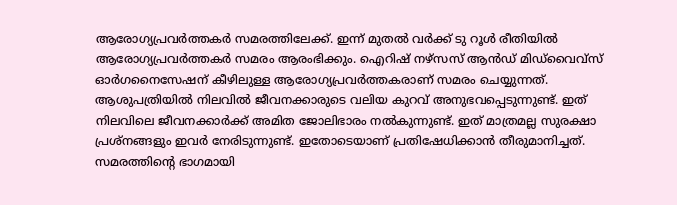ആരോഗ്യപ്രവർത്തകർ സമരത്തിലേക്ക്. ഇന്ന് മുതൽ വർക്ക് ടു റൂൾ രീതിയിൽ ആരോഗ്യപ്രവർത്തകർ സമരം ആരംഭിക്കും. ഐറിഷ് നഴ്‌സസ് ആൻഡ് മിഡ്‌വൈവ്‌സ് ഓർഗനൈസേഷന് കീഴിലുള്ള ആരോഗ്യപ്രവർത്തകരാണ് സമരം ചെയ്യുന്നത്. ആശുപത്രിയിൽ നിലവിൽ ജീവനക്കാരുടെ വലിയ കുറവ് അനുഭവപ്പെടുന്നുണ്ട്. ഇത് നിലവിലെ ജീവനക്കാർക്ക് അമിത ജോലിഭാരം നൽകുന്നുണ്ട്. ഇത് മാത്രമല്ല സുരക്ഷാ പ്രശ്‌നങ്ങളും ഇവർ നേരിടുന്നുണ്ട്. ഇതോടെയാണ് പ്രതിഷേധിക്കാൻ തീരുമാനിച്ചത്. സമരത്തിന്റെ ഭാഗമായി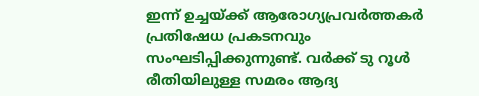ഇന്ന് ഉച്ചയ്ക്ക് ആരോഗ്യപ്രവർത്തകർ പ്രതിഷേധ പ്രകടനവും സംഘടിപ്പിക്കുന്നുണ്ട്. വർക്ക് ടു റൂൾ രീതിയിലുള്ള സമരം ആദ്യ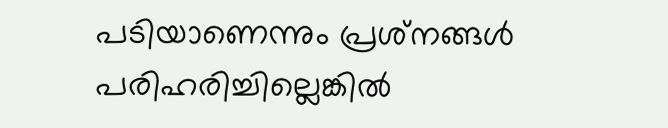പടിയാണെന്നും പ്രശ്‌നങ്ങൾ പരിഹരിച്ചില്ലെങ്കിൽ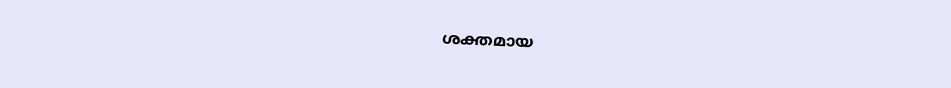ശക്തമായ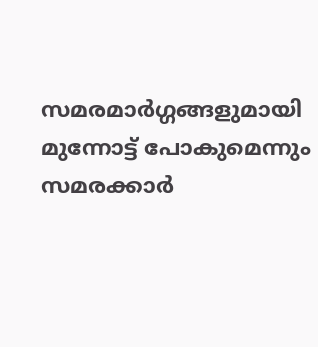സമരമാർഗ്ഗങ്ങളുമായി മുന്നോട്ട് പോകുമെന്നും സമരക്കാർ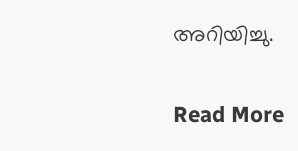അറിയിച്ചു.

Read More